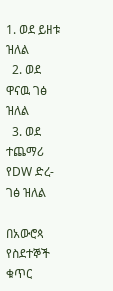1. ወደ ይዘቱ ዝለል
  2. ወደ ዋናዉ ገፅ ዝለል
  3. ወደ ተጨማሪ የDW ድረ-ገፅ ዝለል

በአውሮጳ የስደተኞች ቁጥር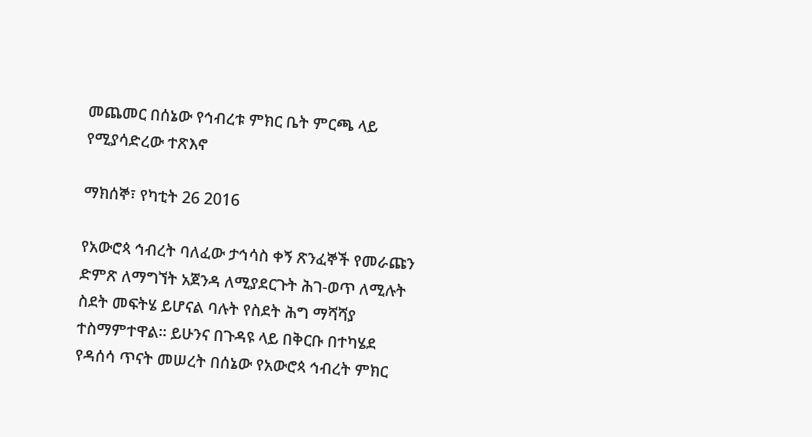መጨመር በሰኔው የኅብረቱ ምክር ቤት ምርጫ ላይ የሚያሳድረው ተጽእኖ

ማክሰኞ፣ የካቲት 26 2016

የአውሮጳ ኅብረት ባለፈው ታኅሳስ ቀኝ ጽንፈኞች የመራጩን ድምጽ ለማግኘት አጀንዳ ለሚያደርጉት ሕገ-ወጥ ለሚሉት ስደት መፍትሄ ይሆናል ባሉት የስደት ሕግ ማሻሻያ ተስማምተዋል። ይሁንና በጉዳዩ ላይ በቅርቡ በተካሄደ የዳሰሳ ጥናት መሠረት በሰኔው የአውሮጳ ኅብረት ምክር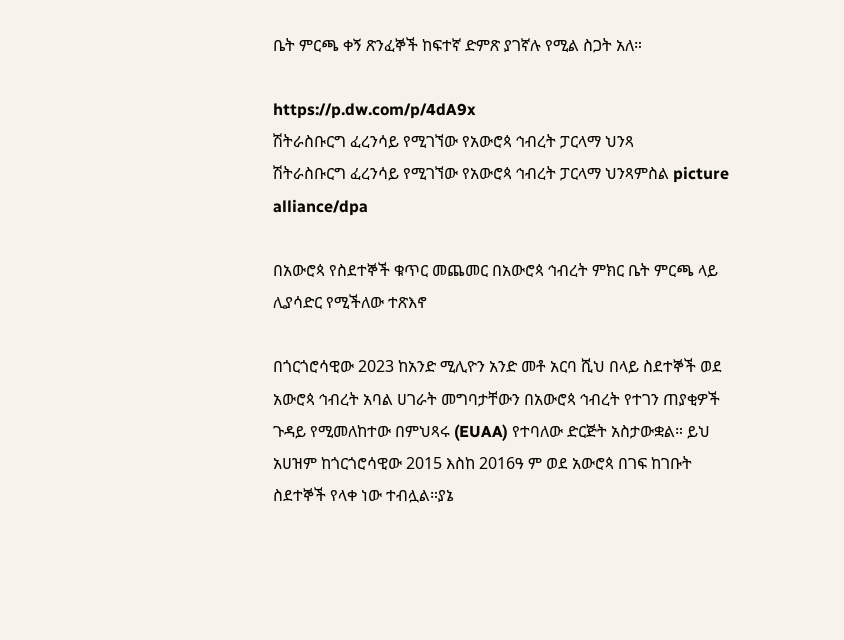ቤት ምርጫ ቀኝ ጽንፈኞች ከፍተኛ ድምጽ ያገኛሉ የሚል ስጋት አለ።

https://p.dw.com/p/4dA9x
ሽትራስቡርግ ፈረንሳይ የሚገኘው የአውሮጳ ኅብረት ፓርላማ ህንጻ
ሽትራስቡርግ ፈረንሳይ የሚገኘው የአውሮጳ ኅብረት ፓርላማ ህንጻምስል picture alliance/dpa

በአውሮጳ የስደተኞች ቁጥር መጨመር በአውሮጳ ኅብረት ምክር ቤት ምርጫ ላይ ሊያሳድር የሚችለው ተጽእኖ

በጎርጎሮሳዊው 2023 ከአንድ ሚሊዮን አንድ መቶ አርባ ሺህ በላይ ስደተኞች ወደ አውሮጳ ኅብረት አባል ሀገራት መግባታቸውን በአውሮጳ ኅብረት የተገን ጠያቂዎች ጉዳይ የሚመለከተው በምህጻሩ (EUAA) የተባለው ድርጅት አስታውቋል። ይህ አሀዝም ከጎርጎሮሳዊው 2015 እስከ 2016ዓ ም ወደ አውሮጳ በገፍ ከገቡት ስደተኞች የላቀ ነው ተብሏል።ያኔ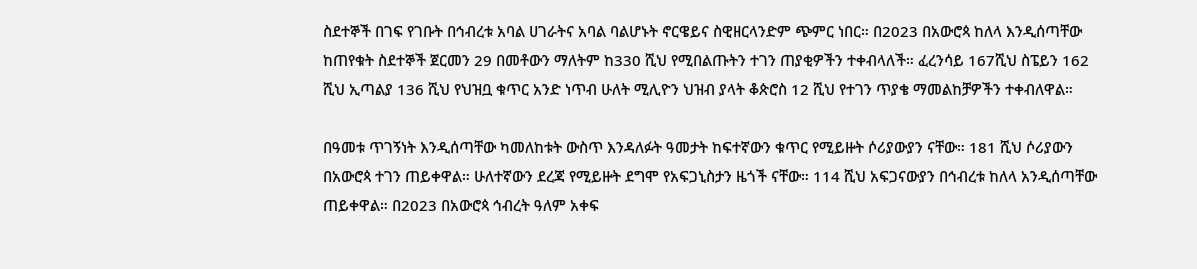ስደተኞች በገፍ የገቡት በኅብረቱ አባል ሀገራትና አባል ባልሆኑት ኖርዌይና ስዊዘርላንድም ጭምር ነበር። በ2023 በአውሮጳ ከለላ እንዲሰጣቸው ከጠየቁት ስደተኞች ጀርመን 29 በመቶውን ማለትም ከ330 ሺህ የሚበልጡትን ተገን ጠያቂዎችን ተቀብላለች። ፈረንሳይ 167ሺህ ስፔይን 162 ሺህ ኢጣልያ 136 ሺህ የህዝቧ ቁጥር አንድ ነጥብ ሁለት ሚሊዮን ህዝብ ያላት ቆጵሮስ 12 ሺህ የተገን ጥያቄ ማመልከቻዎችን ተቀብለዋል።

በዓመቱ ጥገኝነት እንዲሰጣቸው ካመለከቱት ውስጥ እንዳለፉት ዓመታት ከፍተኛውን ቁጥር የሚይዙት ሶሪያውያን ናቸው። 181 ሺህ ሶሪያውን በአውሮጳ ተገን ጠይቀዋል። ሁለተኛውን ደረጃ የሚይዙት ደግሞ የአፍጋኒስታን ዜጎች ናቸው። 114 ሺህ አፍጋናውያን በኅብረቱ ከለላ አንዲሰጣቸው ጠይቀዋል። በ2023 በአውሮጳ ኅብረት ዓለም አቀፍ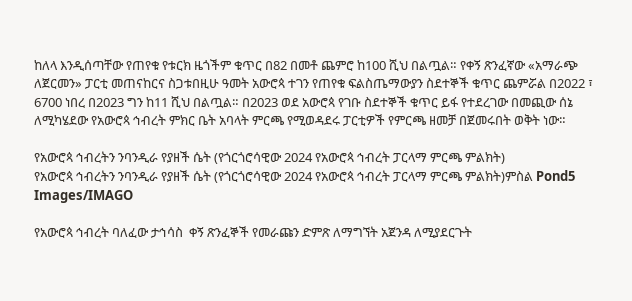ከለላ እንዲሰጣቸው የጠየቁ የቱርክ ዜጎችም ቁጥር በ82 በመቶ ጨምሮ ከ100 ሺህ በልጧል። የቀኝ ጽንፈኛው «አማራጭ ለጀርመን» ፓርቲ መጠናከርና ስጋቱበዚሁ ዓመት አውሮጳ ተገን የጠየቁ ፍልስጤማውያን ስደተኞች ቁጥር ጨምሯል በ2022 ፣ 6700 ነበረ በ2023 ግን ከ11 ሺህ በልጧል። በ2023 ወደ አውሮጳ የገቡ ስደተኞች ቁጥር ይፋ የተደረገው በመጪው ሰኔ ለሚካሄደው የአውሮጳ ኅብረት ምክር ቤት አባላት ምርጫ የሚወዳደሩ ፓርቲዎች የምርጫ ዘመቻ በጀመሩበት ወቅት ነው።

የአውሮጳ ኅብረትን ንባንዲራ የያዘች ሴት (የጎርጎሮሳዊው 2024 የአውሮጳ ኅብረት ፓርላማ ምርጫ ምልክት)
የአውሮጳ ኅብረትን ንባንዲራ የያዘች ሴት (የጎርጎሮሳዊው 2024 የአውሮጳ ኅብረት ፓርላማ ምርጫ ምልክት)ምስል Pond5 Images/IMAGO

የአውሮጳ ኅብረት ባለፈው ታኅሳስ  ቀኝ ጽንፈኞች የመራጩን ድምጽ ለማግኘት አጀንዳ ለሚያደርጉት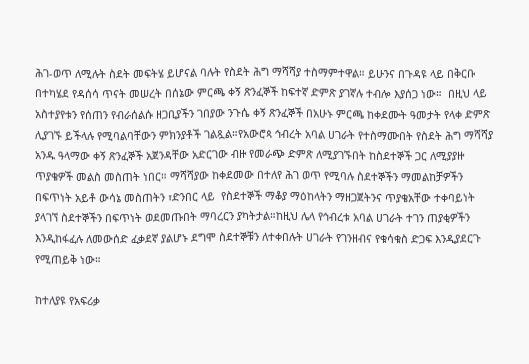ሕገ-ወጥ ለሚሉት ስደት መፍትሄ ይሆናል ባሉት የስደት ሕግ ማሻሻያ ተስማምተዋል። ይሁንና በጉዳዩ ላይ በቅርቡ በተካሄደ የዳሰሳ ጥናት መሠረት በሰኔው ምርጫ ቀኝ ጽንፈኞች ከፍተኛ ድምጽ ያገኛሉ ተብሎ እያሰጋ ነው።  በዚህ ላይ አስተያየቱን የሰጠን የብራሰልሱ ዘጋቢያችን ገበያው ንጉሴ ቀኝ ጽንፈኞች በአሁኑ ምርጫ ከቀደሙት ዓመታት የላቀ ድምጽ ሊያገኙ ይችላሉ የሚባልባቸውን ምክንያቶች ገልጿል።የአውሮጳ ኅብረት አባል ሀገራት የተስማሙበት የስደት ሕግ ማሻሻያ አንዱ ዓላማው ቀኝ ጽንፈኞች አጀንዳቸው አድርገው ብዙ የመራጭ ድምጽ ለሚያገኙበት ከስደተኞች ጋር ለሚያያዙ ጥያቄዎች መልስ መስጠት ነበር። ማሻሻያው ከቀደመው በተለየ ሕገ ወጥ የሚባሉ ስደተኞችን ማመልከቻዎችን በፍጥነት አይቶ ውሳኔ መስጠትን ፣ድንበር ላይ  የስደተኞች ማቆያ ማዕከላትን ማዘጋጀትንና ጥያቄአቸው ተቀባይነት ያላገኘ ስደተኞችን በፍጥነት ወደመጡበት ማባረርን ያካትታል።ከዚህ ሌላ የኅብረቱ አባል ሀገራት ተገን ጠያቂዎችን እንዲከፋፈሉ ለመውሰድ ፈቃደኛ ያልሆኑ ደግሞ ስደተኞቹን ለተቀበሉት ሀገራት የገንዘብና የቁሳቁስ ድጋፍ እንዲያደርጉ የሚጠይቅ ነው።

ከተለያዩ የአፍሪቃ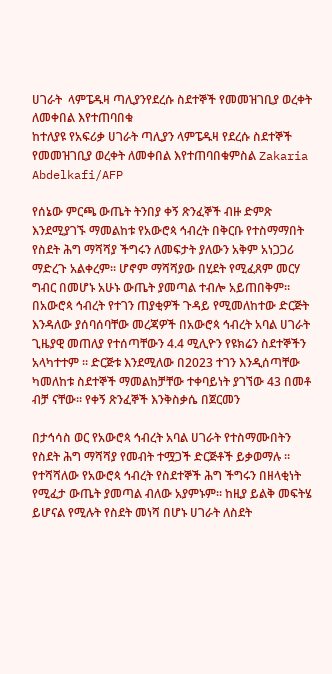ሀገራት  ላምፔዱዛ ጣሊያንየደረሱ ስደተኞች የመመዝገቢያ ወረቀት ለመቀበል እየተጠባበቁ
ከተለያዩ የአፍሪቃ ሀገራት ጣሊያን ላምፔዱዛ የደረሱ ስደተኞች የመመዝገቢያ ወረቀት ለመቀበል እየተጠባበቁምስል Zakaria Abdelkafi/AFP

የሰኔው ምርጫ ውጤት ትንበያ ቀኝ ጽንፈኞች ብዙ ድምጽ እንደሚያገኙ ማመልከቱ የአውሮጳ ኅብረት በቅርቡ የተስማማበት የስደት ሕግ ማሻሻያ ችግሩን ለመፍታት ያለውን አቅም አነጋጋሪ ማድረጉ አልቀረም። ሆኖም ማሻሻያው በሂደት የሚፈጸም መርሃ ግብር በመሆኑ አሁኑ ውጤት ያመጣል ተብሎ አይጠበቅም።  በአውሮጳ ኅብረት የተገን ጠያቂዎች ጉዳይ የሚመለከተው ድርጅት እንዳለው ያሰባሰባቸው መረጃዎች በአውሮጳ ኅብረት አባል ሀገራት ጊዜያዊ መጠለያ የተሰጣቸውን 4.4 ሚሊዮን የዩክሬን ስደተኞችን አላካተተም ። ድርጅቱ እንደሚለው በ2023 ተገን እንዲሰጣቸው ካመለከቱ ስደተኞች ማመልከቻቸው ተቀባይነት ያገኘው 43 በመቶ ብቻ ናቸው። የቀኝ ጽንፈኞች እንቅስቃሴ በጀርመን

በታኅሳስ ወር የአውሮጳ ኅብረት አባል ሀገራት የተስማሙበትን የስደት ሕግ ማሻሻያ የመብት ተሟጋች ድርጅቶች ይቃወማሉ ። የተሻሻለው የአውሮጳ ኅብረት የስደተኞች ሕግ ችግሩን በዘላቂነት የሚፈታ ውጤት ያመጣል ብለው አያምኑም። ከዚያ ይልቅ መፍትሄ ይሆናል የሚሉት የስደት መነሻ በሆኑ ሀገራት ለስደት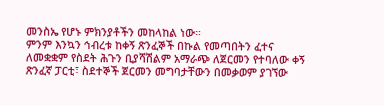መንስኤ የሆኑ ምክንያቶችን መከላከል ነው።
ምንም እንኳን ኅብረቱ ከቀኝ ጽንፈኞች በኩል የመጣበትን ፈተና ለመቋቋም የስደት ሕጉን ቢያሻሽልም አማራጭ ለጀርመን የተባለው ቀኝ ጽንፈኛ ፓርቲ፣ ስደተኞች ጀርመን መግባታቸውን በመቃወም ያገኘው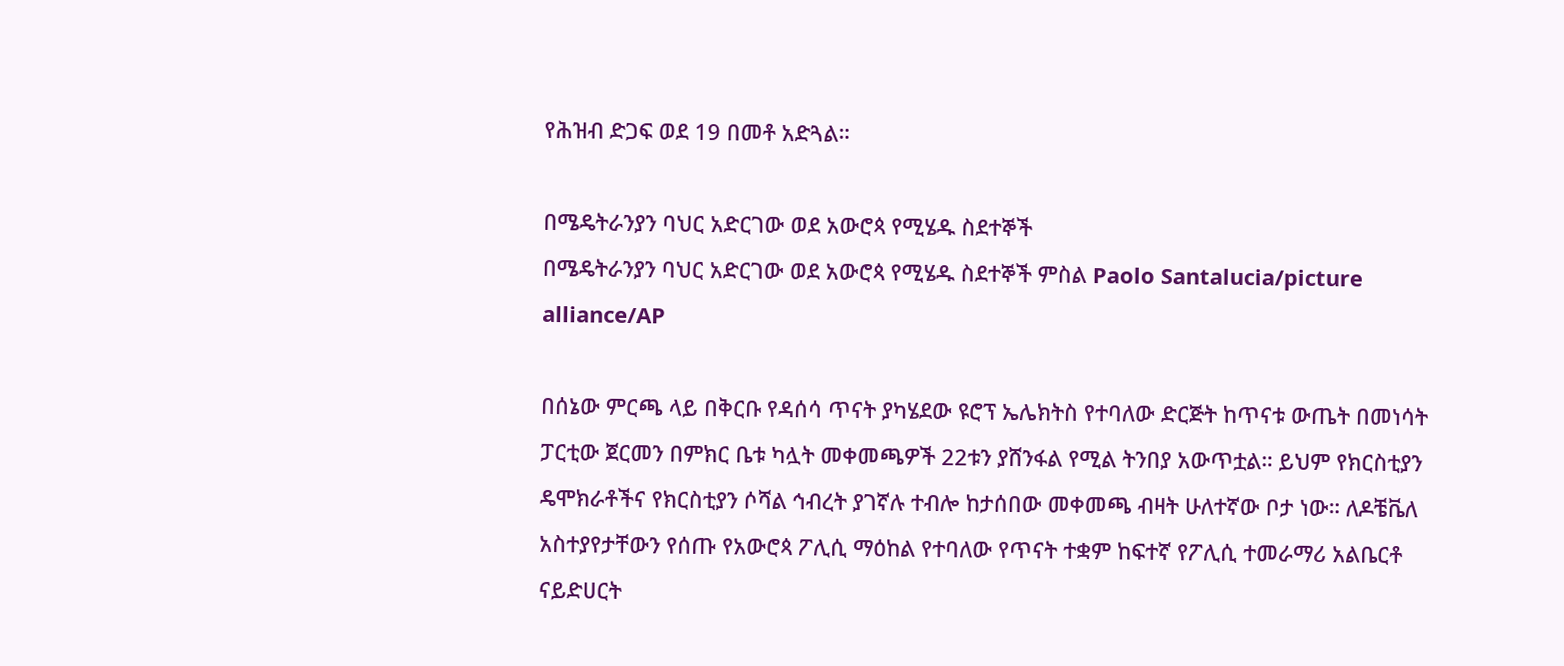የሕዝብ ድጋፍ ወደ 19 በመቶ አድጓል።

በሜዴትራንያን ባህር አድርገው ወደ አውሮጳ የሚሄዱ ስደተኞች
በሜዴትራንያን ባህር አድርገው ወደ አውሮጳ የሚሄዱ ስደተኞች ምስል Paolo Santalucia/picture alliance/AP

በሰኔው ምርጫ ላይ በቅርቡ የዳሰሳ ጥናት ያካሄደው ዩሮፕ ኤሌክትስ የተባለው ድርጅት ከጥናቱ ውጤት በመነሳት ፓርቲው ጀርመን በምክር ቤቱ ካሏት መቀመጫዎች 22ቱን ያሸንፋል የሚል ትንበያ አውጥቷል። ይህም የክርስቲያን ዴሞክራቶችና የክርስቲያን ሶሻል ኅብረት ያገኛሉ ተብሎ ከታሰበው መቀመጫ ብዛት ሁለተኛው ቦታ ነው። ለዶቼቬለ አስተያየታቸውን የሰጡ የአውሮጳ ፖሊሲ ማዕከል የተባለው የጥናት ተቋም ከፍተኛ የፖሊሲ ተመራማሪ አልቤርቶ ናይድሀርት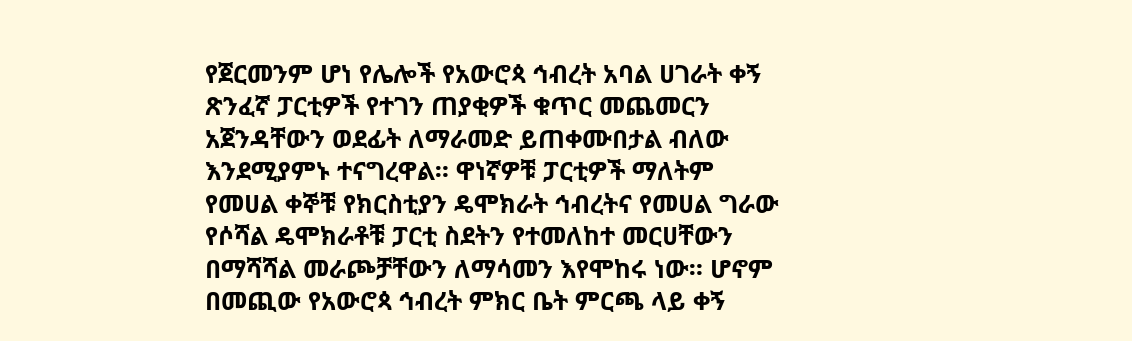የጀርመንም ሆነ የሌሎች የአውሮጳ ኅብረት አባል ሀገራት ቀኝ ጽንፈኛ ፓርቲዎች የተገን ጠያቂዎች ቁጥር መጨመርን አጀንዳቸውን ወደፊት ለማራመድ ይጠቀሙበታል ብለው እንደሚያምኑ ተናግረዋል። ዋነኛዎቹ ፓርቲዎች ማለትም የመሀል ቀኞቹ የክርስቲያን ዴሞክራት ኅብረትና የመሀል ግራው የሶሻል ዴሞክራቶቹ ፓርቲ ስደትን የተመለከተ መርሀቸውን በማሻሻል መራጮቻቸውን ለማሳመን እየሞከሩ ነው። ሆኖም በመጪው የአውሮጳ ኅብረት ምክር ቤት ምርጫ ላይ ቀኝ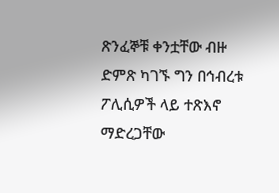ጽንፈኞቹ ቀንቷቸው ብዙ ድምጽ ካገኙ ግን በኅብረቱ ፖሊሲዎች ላይ ተጽእኖ ማድረጋቸው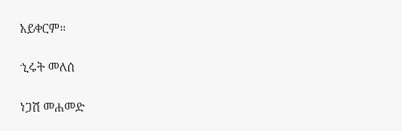አይቀርም።

ኂሩት መለሰ

ነጋሽ መሐመድ